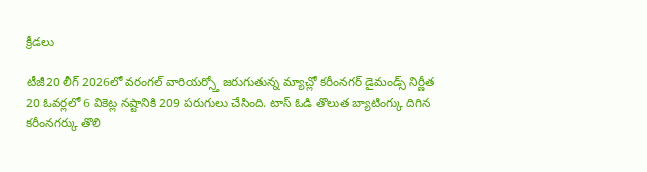క్రీడలు

టీజీ20 లీగ్ 2026లో వరంగల్ వారియర్స్తో జరుగుతున్న మ్యాచ్లో కరీంనగర్ డైమండ్స్ నిర్ణీత 20 ఓవర్లలో 6 వికెట్ల నష్టానికి 209 పరుగులు చేసింది. టాస్ ఓడి తొలుత బ్యాటింగ్కు దిగిన కరీంనగర్కు తొలి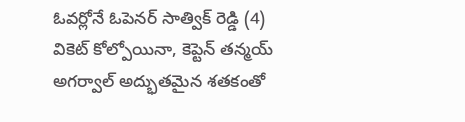ఓవర్లోనే ఓపెనర్ సాత్విక్ రెడ్డి (4) వికెట్ కోల్పోయినా, కెప్టెన్ తన్మయ్ అగర్వాల్ అద్భుతమైన శతకంతో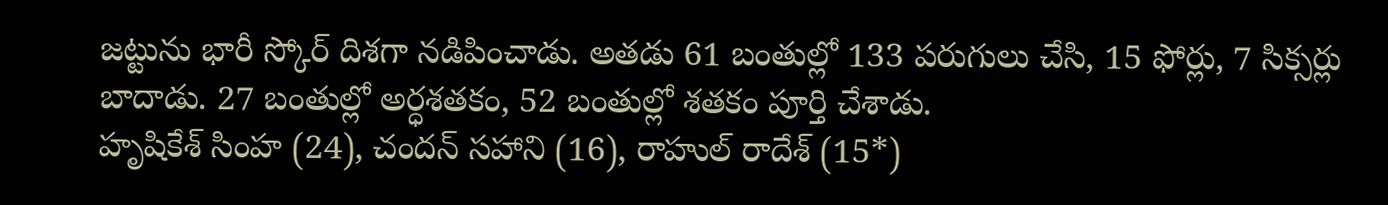జట్టును భారీ స్కోర్ దిశగా నడిపించాడు. అతడు 61 బంతుల్లో 133 పరుగులు చేసి, 15 ఫోర్లు, 7 సిక్సర్లు బాదాడు. 27 బంతుల్లో అర్ధశతకం, 52 బంతుల్లో శతకం పూర్తి చేశాడు.
హృషికేశ్ సింహ (24), చందన్ సహాని (16), రాహుల్ రాదేశ్ (15*)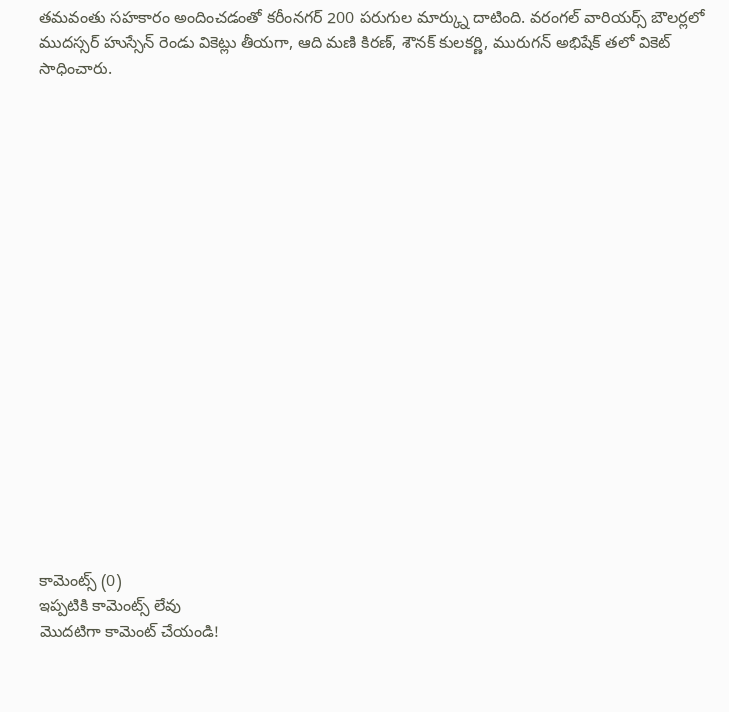తమవంతు సహకారం అందించడంతో కరీంనగర్ 200 పరుగుల మార్క్ను దాటింది. వరంగల్ వారియర్స్ బౌలర్లలో ముదస్సర్ హుస్సేన్ రెండు వికెట్లు తీయగా, ఆది మణి కిరణ్, శౌనక్ కులకర్ణి, మురుగన్ అభిషేక్ తలో వికెట్ సాధించారు.



















కామెంట్స్ (0)
ఇప్పటికి కామెంట్స్ లేవు
మొదటిగా కామెంట్ చేయండి!